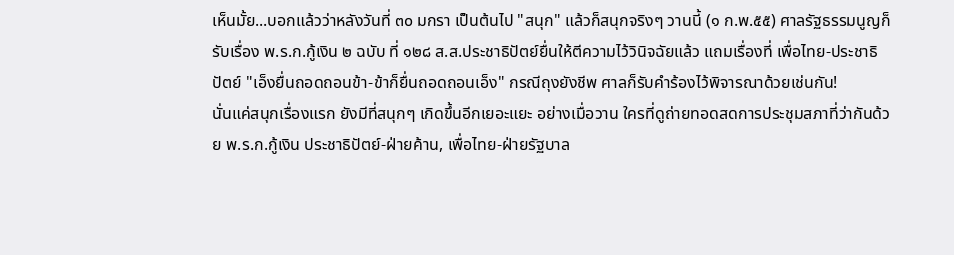เห็นมั้ย...บอกแล้วว่าหลังวันที่ ๓๐ มกรา เป็นต้นไป "สนุก" แล้วก็สนุกจริงๆ วานนี้ (๑ ก.พ.๕๕) ศาลรัฐธรรมนูญก็รับเรื่อง พ.ร.ก.กู้เงิน ๒ ฉบับ ที่ ๑๒๘ ส.ส.ประชาธิปัตย์ยื่นให้ตีความไว้วินิจฉัยแล้ว แถมเรื่องที่ เพื่อไทย-ประชาธิปัตย์ "เอ็งยื่นถอดถอนข้า-ข้าก็ยื่นถอดถอนเอ็ง" กรณีถุงยังชีพ ศาลก็รับคำร้องไว้พิจารณาด้วยเช่นกัน!
นั่นแค่สนุกเรื่องแรก ยังมีที่สนุกๆ เกิดขึ้นอีกเยอะแยะ อย่างเมื่อวาน ใครที่ดูถ่ายทอดสดการประชุมสภาที่ว่ากันด้วย พ.ร.ก.กู้เงิน ประชาธิปัตย์-ฝ่ายค้าน, เพื่อไทย-ฝ่ายรัฐบาล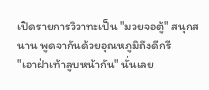เปิดรายการวิวาทะเป็น "มวยจอตู้" สนุกสนาน พูดจากันด้วยอุณหภูมิถึงดีกรี
"เอาฝ่าเท้าลูบหน้ากัน" นั่นเลย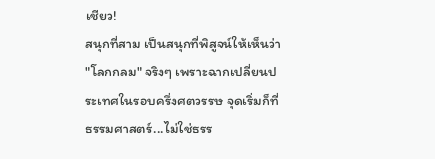เชียว!
สนุกที่สาม เป็นสนุกที่พิสูจน์ให้เห็นว่า "โลกกลม" จริงๆ เพราะฉากเปลี่ยนประเทศในรอบครึ่งศตวรรษ จุดเริ่มก็ที่ธรรมศาสตร์...ไม่ใช่ธรร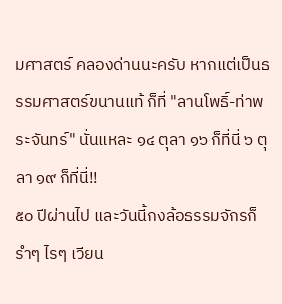มศาสตร์ คลองด่านนะครับ หากแต่เป็นธรรมศาสตร์ขนานแท้ ก็ที่ "ลานโพธิ์-ท่าพระจันทร์" นั่นแหละ ๑๔ ตุลา ๑๖ ก็ที่นี่ ๖ ตุลา ๑๙ ก็ที่นี่!!
๕๐ ปีผ่านไป และวันนี้กงล้อธรรมจักรก็รำๆ ไรๆ เวียน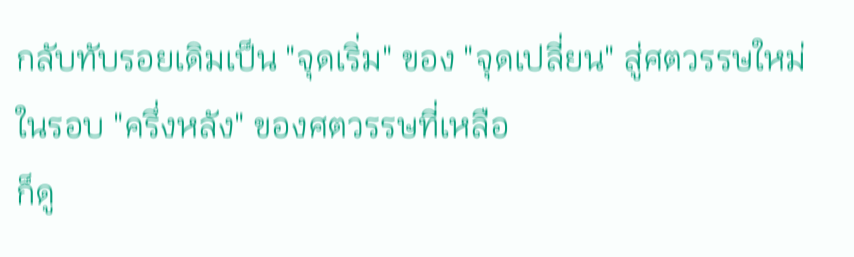กลับทับรอยเดิมเป็น "จุดเริ่ม" ของ "จุดเปลี่ยน" สู่ศตวรรษใหม่ในรอบ "ครึ่งหลัง" ของศตวรรษที่เหลือ
ก็ดู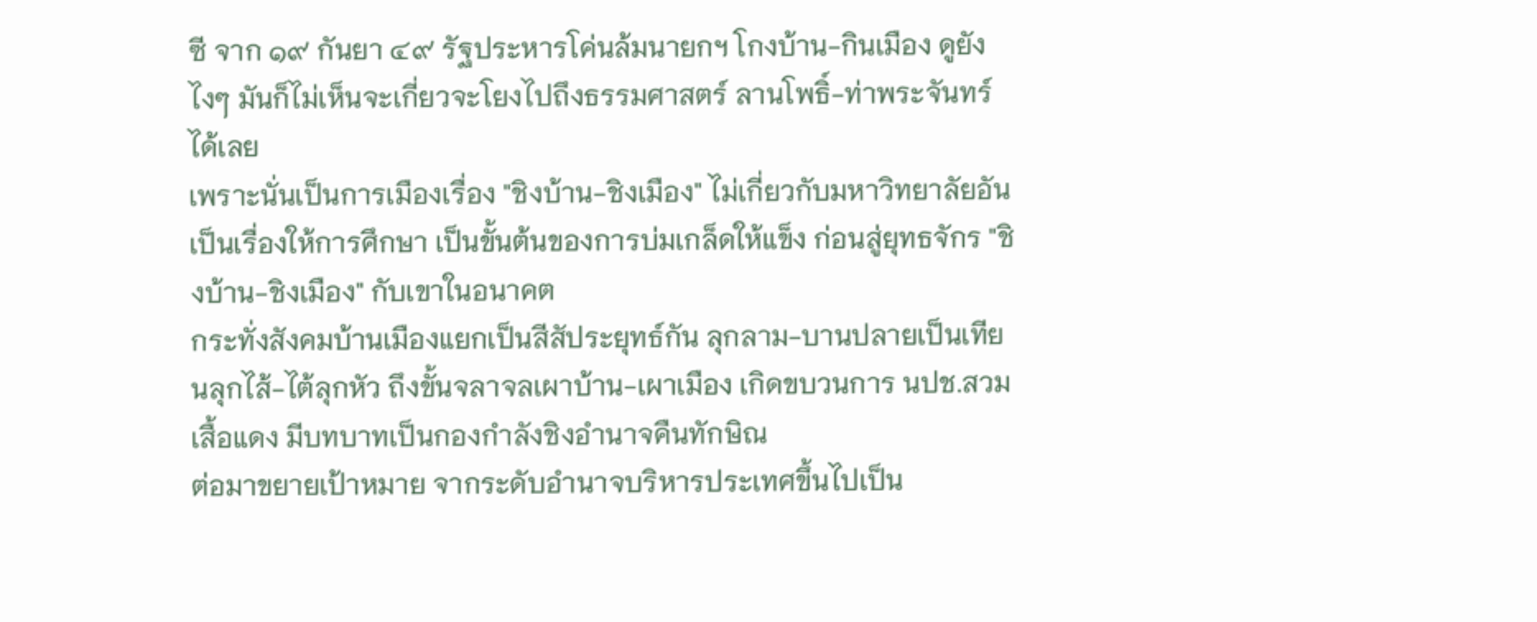ซี จาก ๑๙ กันยา ๔๙ รัฐประหารโค่นล้มนายกฯ โกงบ้าน-กินเมือง ดูยังไงๆ มันก็ไม่เห็นจะเกี่ยวจะโยงไปถึงธรรมศาสตร์ ลานโพธิ์-ท่าพระจันทร์ได้เลย
เพราะนั่นเป็นการเมืองเรื่อง "ชิงบ้าน-ชิงเมือง" ไม่เกี่ยวกับมหาวิทยาลัยอันเป็นเรื่องให้การศึกษา เป็นขั้นต้นของการบ่มเกล็ดให้แข็ง ก่อนสู่ยุทธจักร "ชิงบ้าน-ชิงเมือง" กับเขาในอนาคต
กระทั่งสังคมบ้านเมืองแยกเป็นสีสัประยุทธ์กัน ลุกลาม-บานปลายเป็นเทียนลุกไส้-ไต้ลุกหัว ถึงขั้นจลาจลเผาบ้าน-เผาเมือง เกิดขบวนการ นปช.สวมเสื้อแดง มีบทบาทเป็นกองกำลังชิงอำนาจคืนทักษิณ
ต่อมาขยายเป้าหมาย จากระดับอำนาจบริหารประเทศขึ้นไปเป็น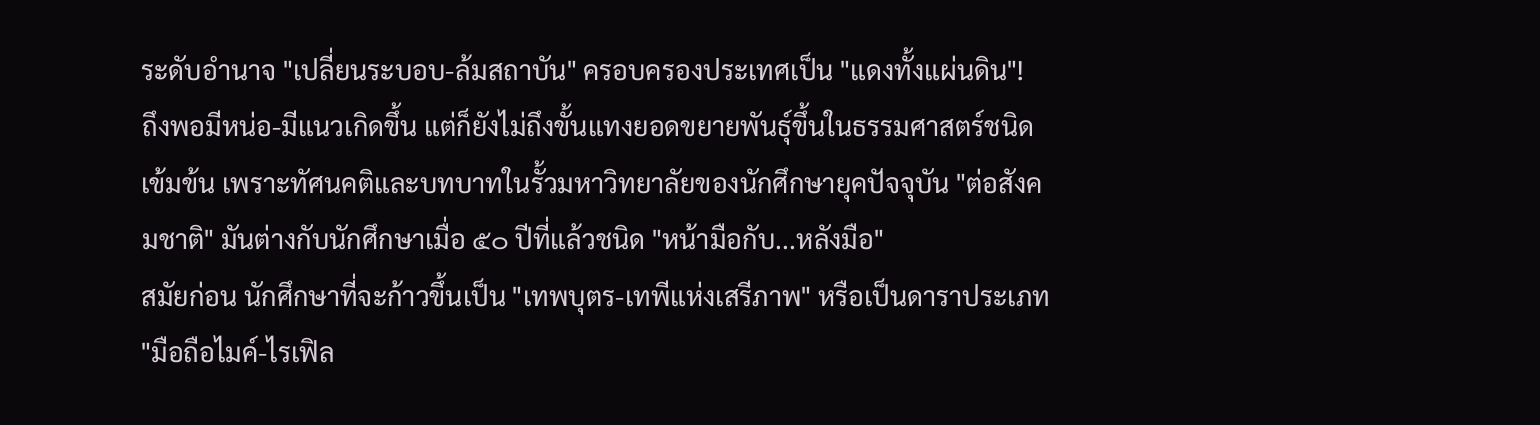ระดับอำนาจ "เปลี่ยนระบอบ-ล้มสถาบัน" ครอบครองประเทศเป็น "แดงทั้งแผ่นดิน"!
ถึงพอมีหน่อ-มีแนวเกิดขึ้น แต่ก็ยังไม่ถึงขั้นแทงยอดขยายพันธุ์ขึ้นในธรรมศาสตร์ชนิดเข้มข้น เพราะทัศนคติและบทบาทในรั้วมหาวิทยาลัยของนักศึกษายุคปัจจุบัน "ต่อสังคมชาติ" มันต่างกับนักศึกษาเมื่อ ๕๐ ปีที่แล้วชนิด "หน้ามือกับ...หลังมือ"
สมัยก่อน นักศึกษาที่จะก้าวขึ้นเป็น "เทพบุตร-เทพีแห่งเสรีภาพ" หรือเป็นดาราประเภท "มือถือไมค์-ไรเฟิล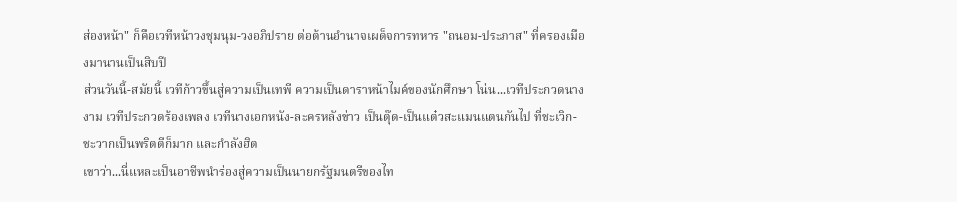ส่องหน้า" ก็คือเวทีหน้าวงชุมนุม-วงอภิปราย ต่อต้านอำนาจเผด็จการทหาร "ถนอม-ประภาส" ที่ครองเมืองมานานเป็นสิบปี
ส่วนวันนี้-สมัยนี้ เวทีก้าวขึ้นสู่ความเป็นเทพี ความเป็นดาราหน้าไมค์ของนักศึกษา โน่น...เวทีประกวดนางงาม เวทีประกวดร้องเพลง เวทีนางเอกหนัง-ละครหลังข่าว เป็นตุ๊ด-เป็นแต๋วสะแมนแตนกันไป ที่ชะเวิก-ชะวากเป็นพริตตีก็มาก และกำลังฮิต
เขาว่า...นี่แหละเป็นอาชีพนำร่องสู่ความเป็นนายกรัฐมนตรีของไท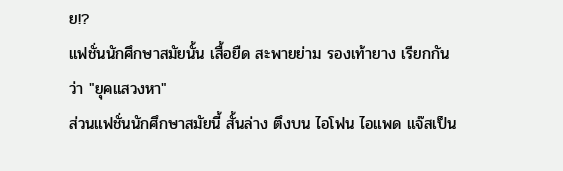ย!?
แฟชั่นนักศึกษาสมัยนั้น เสื้อยืด สะพายย่าม รองเท้ายาง เรียกกันว่า "ยุคแสวงหา"
ส่วนแฟชั่นนักศึกษาสมัยนี้ สั้นล่าง ตึงบน ไอโฟน ไอแพด แจ๊สเป็น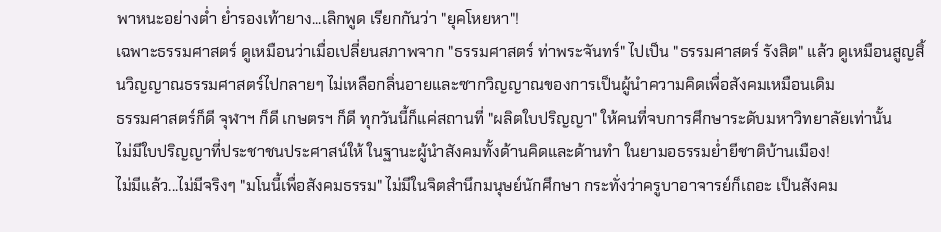พาหนะอย่างต่ำ ย่ำรองเท้ายาง...เลิกพูด เรียกกันว่า "ยุคโหยหา"!
เฉพาะธรรมศาสตร์ ดูเหมือนว่าเมื่อเปลี่ยนสภาพจาก "ธรรมศาสตร์ ท่าพระจันทร์" ไปเป็น "ธรรมศาสตร์ รังสิต" แล้ว ดูเหมือนสูญสิ้นวิญญาณธรรมศาสตร์ไปกลายๆ ไม่เหลือกลิ่นอายและซากวิญญาณของการเป็นผู้นำความคิดเพื่อสังคมเหมือนเดิม
ธรรมศาสตร์ก็ดี จุฬาฯ ก็ดี เกษตรฯ ก็ดี ทุกวันนี้ก็แค่สถานที่ "ผลิตใบปริญญา" ให้คนที่จบการศึกษาระดับมหาวิทยาลัยเท่านั้น
ไม่มีใบปริญญาที่ประชาชนประศาสน์ให้ ในฐานะผู้นำสังคมทั้งด้านคิดและด้านทำ ในยามอธรรมย่ำยีชาติบ้านเมือง!
ไม่มีแล้ว...ไม่มีจริงๆ "มโนนี้เพื่อสังคมธรรม" ไม่มีในจิตสำนึกมนุษย์นักศึกษา กระทั่งว่าครูบาอาจารย์ก็เถอะ เป็นสังคม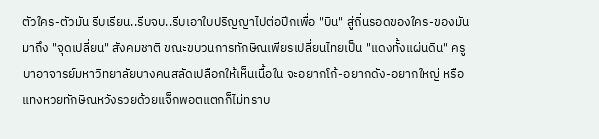ตัวใคร-ตัวมัน รีบเรียน..รีบจบ..รีบเอาใบปริญญาไปต่อปีกเพื่อ "บิน" สู่ถิ่นรอดของใคร-ของมัน
มาถึง "จุดเปลี่ยน" สังคมชาติ ขณะขบวนการทักษิณเพียรเปลี่ยนไทยเป็น "แดงทั้งแผ่นดิน" ครูบาอาจารย์มหาวิทยาลัยบางคนสลัดเปลือกให้เห็นเนื้อใน จะอยากโก้-อยากดัง-อยากใหญ่ หรือแทงหวยทักษิณหวังรวยด้วยแจ็กพอตแตกก็ไม่ทราบ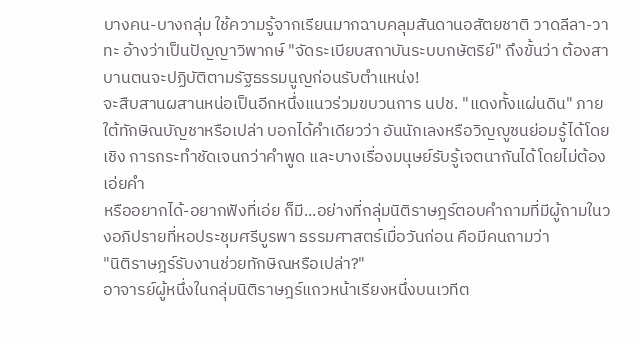บางคน-บางกลุ่ม ใช้ความรู้จากเรียนมากฉาบคลุมสันดานอสัตยชาติ วาดลีลา-วาทะ อ้างว่าเป็นปัญญาวิพากษ์ "จัดระเบียบสถาบันระบบกษัตริย์" ถึงขั้นว่า ต้องสาบานตนจะปฏิบัติตามรัฐธรรมนูญก่อนรับตำแหน่ง!
จะสืบสานผสานหน่อเป็นอีกหนึ่งแนวร่วมขบวนการ นปช. "แดงทั้งแผ่นดิน" ภายใต้ทักษิณบัญชาหรือเปล่า บอกได้คำเดียวว่า อันนักเลงหรือวิญญูชนย่อมรู้ได้โดยเชิง การกระทำชัดเจนกว่าคำพูด และบางเรื่องมนุษย์รับรู้เจตนากันได้โดยไม่ต้องเอ่ยคำ
หรืออยากได้-อยากฟังที่เอ่ย ก็มี...อย่างที่กลุ่มนิติราษฎร์ตอบคำถามที่มีผู้ถามในวงอภิปรายที่หอประชุมศรีบูรพา ธรรมศาสตร์เมื่อวันก่อน คือมีคนถามว่า
"นิติราษฎร์รับงานช่วยทักษิณหรือเปล่า?"
อาจารย์ผู้หนึ่งในกลุ่มนิติราษฎร์แถวหน้าเรียงหนึ่งบนเวทีต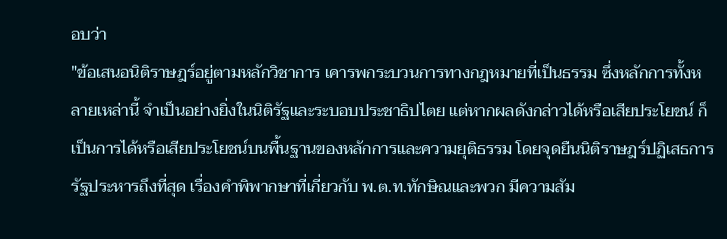อบว่า
"ข้อเสนอนิติราษฎร์อยู่ตามหลักวิชาการ เคารพกระบวนการทางกฎหมายที่เป็นธรรม ซึ่งหลักการทั้งหลายเหล่านี้ จำเป็นอย่างยิ่งในนิติรัฐและระบอบประชาธิปไตย แต่หากผลดังกล่าวได้หรือเสียประโยชน์ ก็เป็นการได้หรือเสียประโยชน์บนพื้นฐานของหลักการและความยุติธรรม โดยจุดยืนนิติราษฎร์ปฏิเสธการรัฐประหารถึงที่สุด เรื่องคำพิพากษาที่เกี่ยวกับ พ.ต.ท.ทักษิณและพวก มีความสัม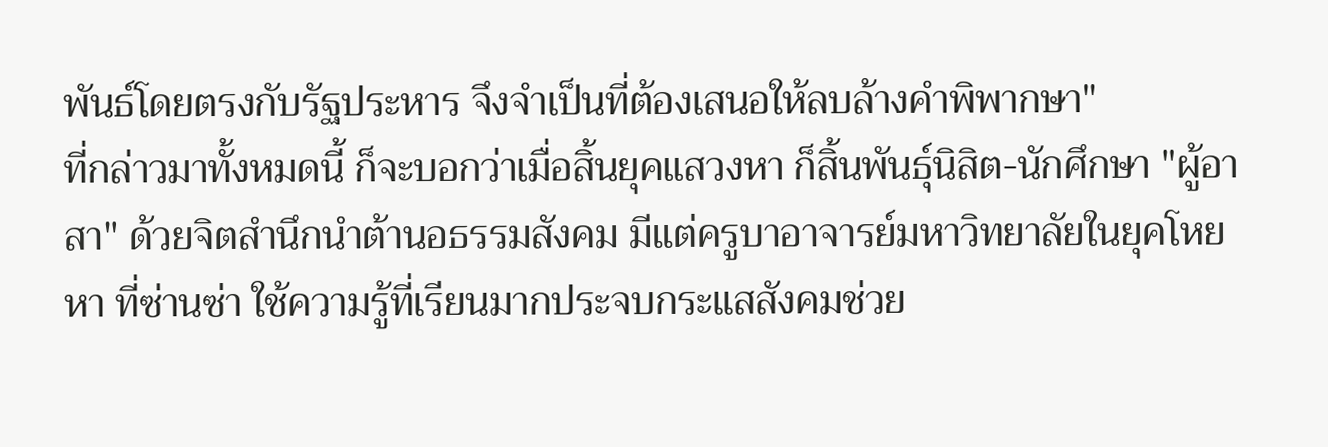พันธ์โดยตรงกับรัฐประหาร จึงจำเป็นที่ต้องเสนอให้ลบล้างคำพิพากษา"
ที่กล่าวมาทั้งหมดนี้ ก็จะบอกว่าเมื่อสิ้นยุคแสวงหา ก็สิ้นพันธุ์นิสิต-นักศึกษา "ผู้อาสา" ด้วยจิตสำนึกนำต้านอธรรมสังคม มีแต่ครูบาอาจารย์มหาวิทยาลัยในยุคโหยหา ที่ซ่านซ่า ใช้ความรู้ที่เรียนมากประจบกระแสสังคมช่วย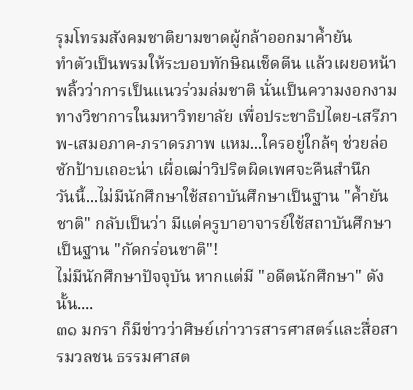รุมโทรมสังคมชาติยามขาดผู้กล้าออกมาค้ำยัน
ทำตัวเป็นพรมให้ระบอบทักษิณเช็ดตีน แล้วเผยอหน้าพลิ้วว่าการเป็นแนวร่วมล่มชาติ นั่นเป็นความงอกงามทางวิชาการในมหาวิทยาลัย เพื่อประชาธิปไตย-เสรีภาพ-เสมอภาค-ภราดรภาพ แหม...ใครอยู่ใกล้ๆ ช่วยล่อซักป้าบเถอะน่า เผื่อเฒ่าวิปริตผิดเพศจะคืนสำนึก
วันนี้...ไม่มีนักศึกษาใช้สถาบันศึกษาเป็นฐาน "ค้ำยันชาติ" กลับเป็นว่า มีแต่ครูบาอาจารย์ใช้สถาบันศึกษาเป็นฐาน "กัดกร่อนชาติ"!
ไม่มีนักศึกษาปัจจุบัน หากแต่มี "อดีตนักศึกษา" ดังนั้น....
๓๑ มกรา ก็มีข่าวว่าศิษย์เก่าวารสารศาสตร์และสื่อสารมวลชน ธรรมศาสต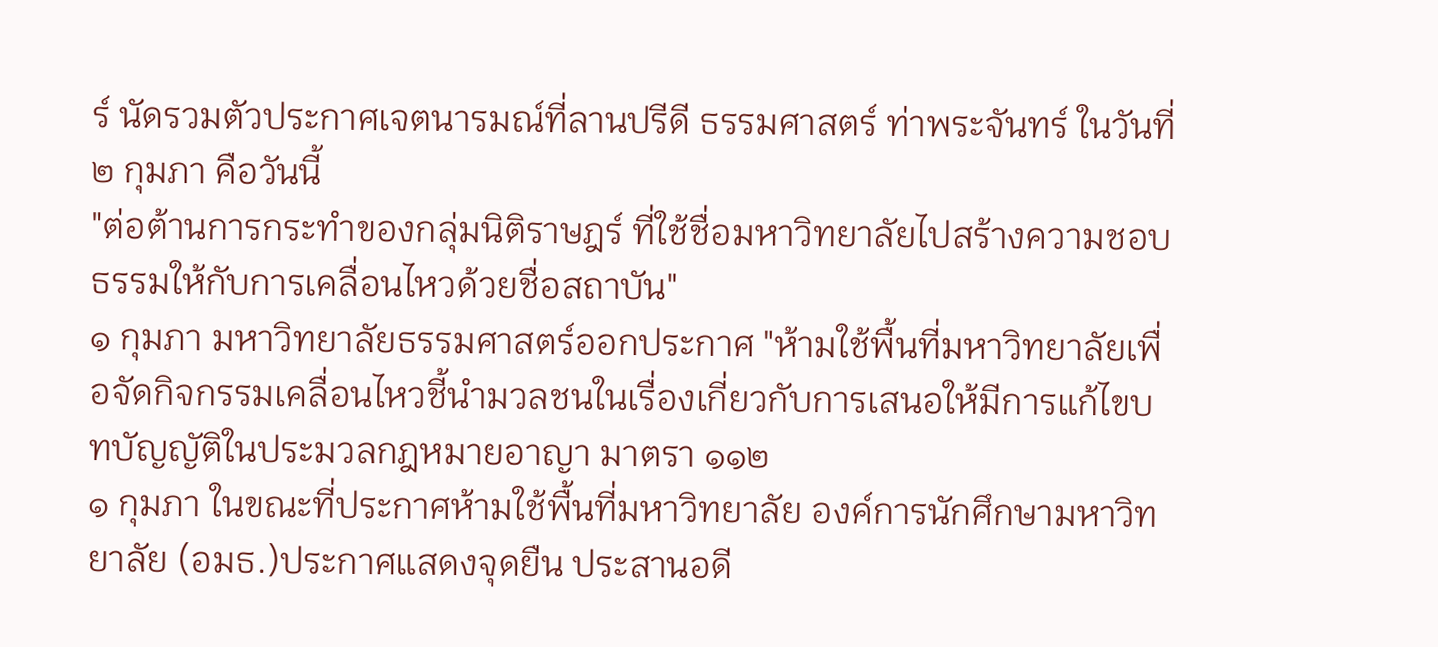ร์ นัดรวมตัวประกาศเจตนารมณ์ที่ลานปรีดี ธรรมศาสตร์ ท่าพระจันทร์ ในวันที่ ๒ กุมภา คือวันนี้
"ต่อต้านการกระทำของกลุ่มนิติราษฎร์ ที่ใช้ชื่อมหาวิทยาลัยไปสร้างความชอบธรรมให้กับการเคลื่อนไหวด้วยชื่อสถาบัน"
๑ กุมภา มหาวิทยาลัยธรรมศาสตร์ออกประกาศ "ห้ามใช้พื้นที่มหาวิทยาลัยเพื่อจัดกิจกรรมเคลื่อนไหวชี้นำมวลชนในเรื่องเกี่ยวกับการเสนอให้มีการแก้ไขบทบัญญัติในประมวลกฎหมายอาญา มาตรา ๑๑๒
๑ กุมภา ในขณะที่ประกาศห้ามใช้พื้นที่มหาวิทยาลัย องค์การนักศึกษามหาวิทยาลัย (อมธ.)ประกาศแสดงจุดยืน ประสานอดี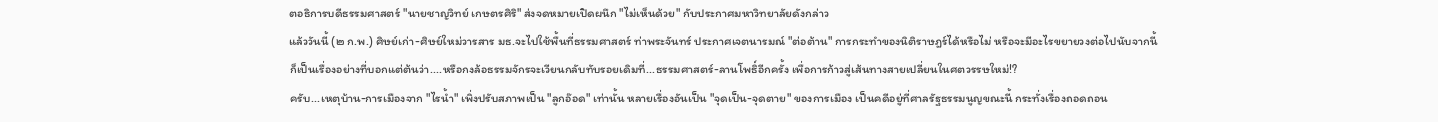ตอธิการบดีธรรมศาสตร์ "นายชาญวิทย์ เกษตรศิริ" ส่งจดหมายเปิดผนึก "ไม่เห็นด้วย" กับประกาศมหาวิทยาลัยดังกล่าว
แล้ววันนี้ (๒ ก.พ.) ศิษย์เก่า-ศิษย์ใหม่วารสาร มธ.จะไปใช้พื้นที่ธรรมศาสตร์ ท่าพระจันทร์ ประกาศเจตนารมณ์ "ต่อต้าน" การกระทำของนิติราษฎร์ได้หรือไม่ หรือจะมีอะไรขยายวงต่อไปนับจากนี้
ก็เป็นเรื่องอย่างที่บอกแต่ต้นว่า....หรือกงล้อธรรมจักรจะเวียนกลับทับรอยเดิมที่...ธรรมศาสตร์-ลานโพธิ์อีกครั้ง เพื่อการก้าวสู่เส้นทางสายเปลี่ยนในศตวรรษใหม่!?
ครับ...เหตุบ้าน-การเมืองจาก "ไรน้ำ" เพิ่งปรับสภาพเป็น "ลูกอ๊อด" เท่านั้น หลายเรื่องอันเป็น "จุดเป็น-จุดตาย" ของการเมือง เป็นคดีอยู่ที่ศาลรัฐธรรมนูญขณะนี้ กระทั่งเรื่องถอดถอน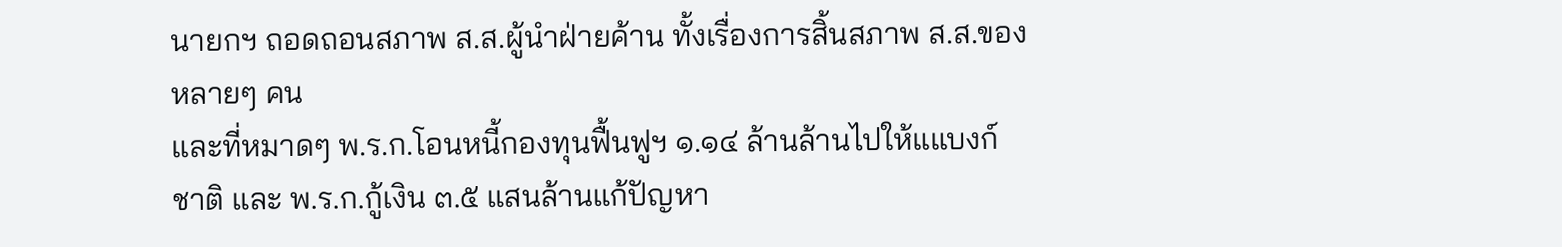นายกฯ ถอดถอนสภาพ ส.ส.ผู้นำฝ่ายค้าน ทั้งเรื่องการสิ้นสภาพ ส.ส.ของหลายๆ คน
และที่หมาดๆ พ.ร.ก.โอนหนี้กองทุนฟื้นฟูฯ ๑.๑๔ ล้านล้านไปให้แแบงก์ชาติ และ พ.ร.ก.กู้เงิน ๓.๕ แสนล้านแก้ปัญหา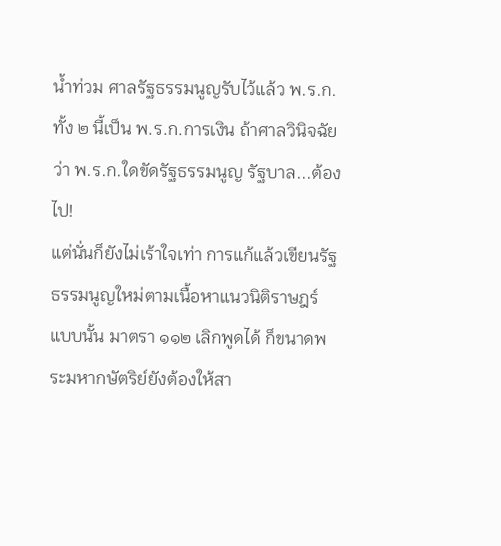น้ำท่วม ศาลรัฐธรรมนูญรับไว้แล้ว พ.ร.ก.ทั้ง ๒ นี้เป็น พ.ร.ก.การเงิน ถ้าศาลวินิจฉัยว่า พ.ร.ก.ใดขัดรัฐธรรมนูญ รัฐบาล...ต้องไป!
แต่นั่นก็ยังไม่เร้าใจเท่า การแก้แล้วเขียนรัฐธรรมนูญใหม่ตามเนื้อหาแนวนิติราษฎร์ แบบนั้น มาตรา ๑๑๒ เลิกพูดได้ ก็ขนาดพระมหากษัตริย์ยังต้องให้สา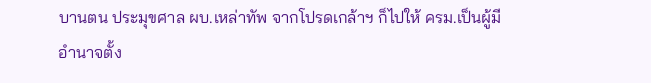บานตน ประมุขศาล ผบ.เหล่าทัพ จากโปรดเกล้าฯ ก็ไปให้ ครม.เป็นผู้มีอำนาจตั้ง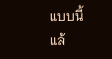แบบนี้แล้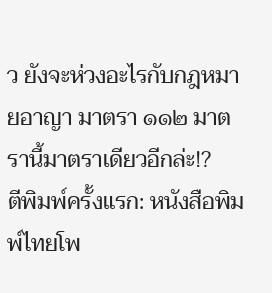ว ยังจะห่วงอะไรกับกฎหมายอาญา มาตรา ๑๑๒ มาตรานี้มาตราเดียวอีกล่ะ!?
ตีพิมพ์ครั้งแรก: หนังสือพิมพ์ไทยโพ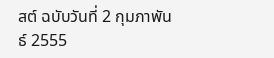สต์ ฉบับวันที่ 2 กุมภาพันธ์ 2555